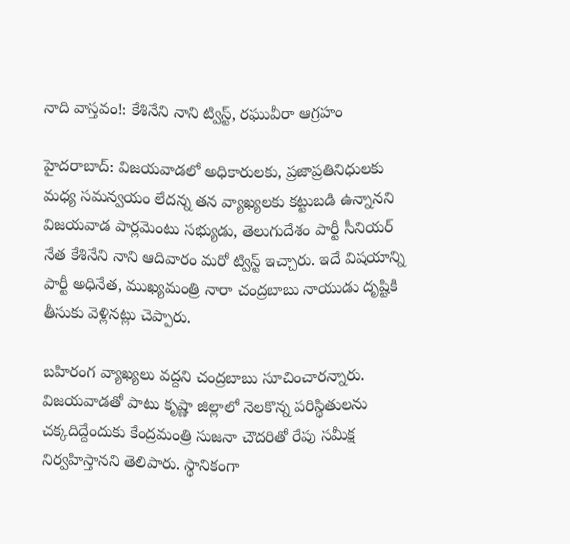నాది వాస్తవం!: కేశినేని నాని ట్విస్ట్, రఘువీరా ఆగ్రహం

హైదరాబాద్: విజయవాడలో అధికారులకు, ప్రజాప్రతినిధులకు మధ్య సమన్వయం లేదన్న తన వ్యాఖ్యలకు కట్టుబడి ఉన్నానని విజయవాడ పార్లమెంటు సభ్యుడు, తెలుగుదేశం పార్టీ సీనియర్ నేత కేశినేని నాని ఆదివారం మరో ట్విస్ట్ ఇచ్చారు. ఇదే విషయాన్ని పార్టీ అధినేత, ముఖ్యమంత్రి నారా చంద్రబాబు నాయుడు దృష్టికి తీసుకు వెళ్లినట్లు చెప్పారు.

బహిరంగ వ్యాఖ్యలు వద్దని చంద్రబాబు సూచించారన్నారు. విజయవాడతో పాటు కృష్ణా జిల్లాలో నెలకొన్న పరిస్థితులను చక్కదిద్దేందుకు కేంద్రమంత్రి సుజనా చౌదరితో రేపు సమీక్ష నిర్వహిస్తానని తెలిపారు. స్థానికంగా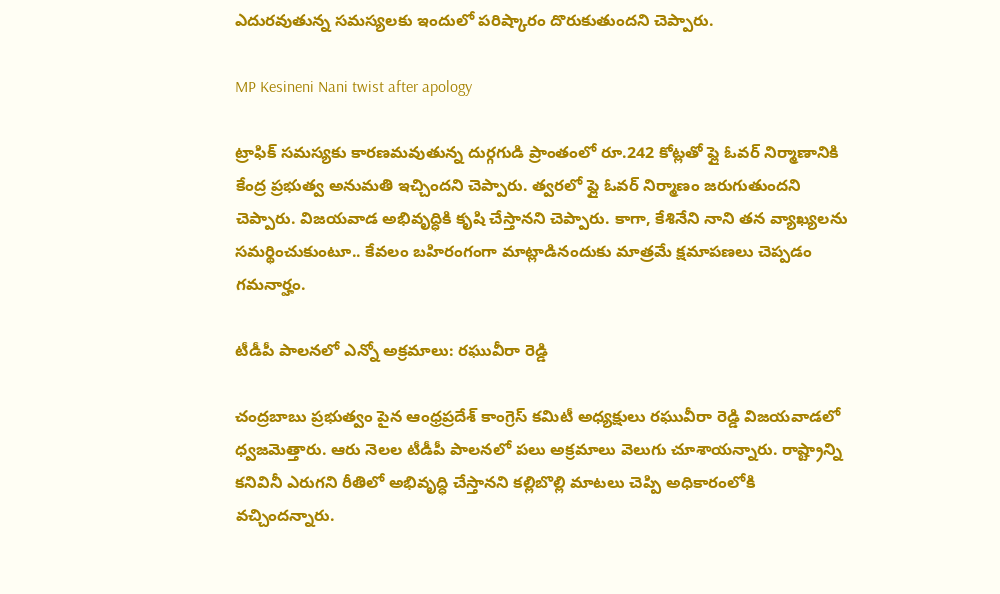ఎదురవుతున్న సమస్యలకు ఇందులో పరిష్కారం దొరుకుతుందని చెప్పారు.

MP Kesineni Nani twist after apology

ట్రాఫిక్ సమస్యకు కారణమవుతున్న దుర్గగుడి ప్రాంతంలో రూ.242 కోట్లతో ఫ్లై ఓవర్ నిర్మాణానికి కేంద్ర ప్రభుత్వ అనుమతి ఇచ్చిందని చెప్పారు. త్వరలో ఫ్లై ఓవర్ నిర్మాణం జరుగుతుందని చెప్పారు. విజయవాడ అభివృద్ధికి కృషి చేస్తానని చెప్పారు. కాగా, కేశినేని నాని తన వ్యాఖ్యలను సమర్థించుకుంటూ.. కేవలం బహిరంగంగా మాట్లాడినందుకు మాత్రమే క్షమాపణలు చెప్పడం గమనార్హం.

టీడీపీ పాలనలో ఎన్నో అక్రమాలు: రఘువీరా రెడ్డి

చంద్రబాబు ప్రభుత్వం పైన ఆంధ్రప్రదేశ్ కాంగ్రెస్ కమిటీ అధ్యక్షులు రఘువీరా రెడ్డి విజయవాడలో ధ్వజమెత్తారు. ఆరు నెలల టీడీపీ పాలనలో పలు అక్రమాలు వెలుగు చూశాయన్నారు. రాష్ట్రాన్ని కనివినీ ఎరుగని రీతిలో అభివృద్ధి చేస్తానని కల్లిబొల్లి మాటలు చెప్పి అధికారంలోకి వచ్చిందన్నారు.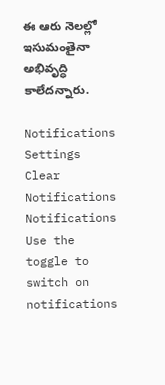ఈ ఆరు నెలల్లో ఇసుమంతైనా అభివృద్ధి కాలేదన్నారు.

Notifications
Settings
Clear Notifications
Notifications
Use the toggle to switch on notifications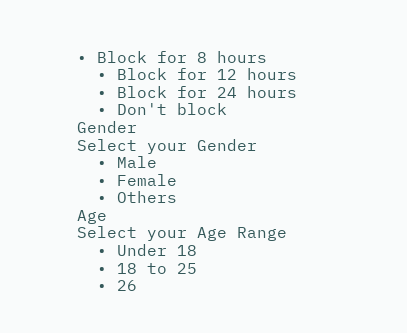• Block for 8 hours
  • Block for 12 hours
  • Block for 24 hours
  • Don't block
Gender
Select your Gender
  • Male
  • Female
  • Others
Age
Select your Age Range
  • Under 18
  • 18 to 25
  • 26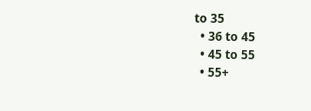to 35
  • 36 to 45
  • 45 to 55
  • 55+